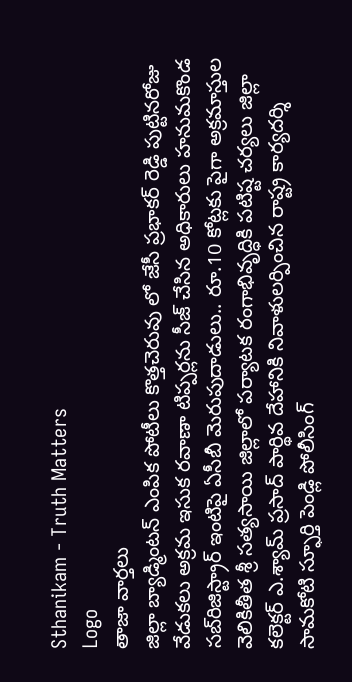Sthanikam - Truth Matters
Logo
తాజా వార్తలు
జిల్లా బ్యాడ్మింటన్ ఎంపిక పోటీలు కొత్తచెరువు లో జేసీ ప్రభాకర్ రెడ్డి పుట్టినరోజు వేడుకలు అక్రమ ఇసుక రవాణా టిప్పర్లను సీజ్ చేసిన అధికారులు హనుమకొండ సబ్‌రిజిస్ట్రార్ ఇంటిపై ఏసీబీ మెరుపుదాడులు.. రూ.10 కోట్లకు పైగా అక్రమాస్తుల వెలికితీత శ్రీ సత్యసాయి జిల్లాలో పర్యాటక రంగాభివృద్ధికి పటిష్ట చర్యలు జిల్లా కలెక్టర్ ఎ.శ్యామ్ ప్రసాద్ పార్థివ దేహానికి నివాళులర్పించిన రాష్ట్ర కార్యదర్శి సామకోటి స్ఫూర్తి పెండ్లి పోలీసింగ్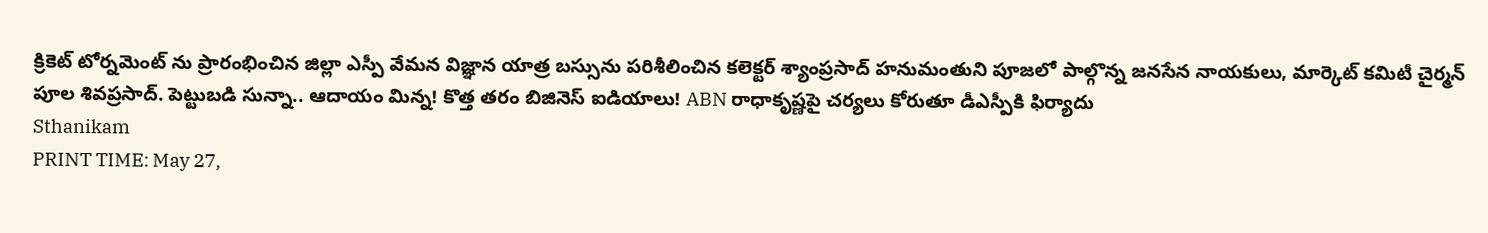క్రికెట్ టోర్నమెంట్ ను ప్రారంభించిన జిల్లా ఎస్పీ వేమన విజ్ఞాన యాత్ర బస్సును పరిశీలించిన కలెక్టర్ శ్యాంప్రసాద్ హనుమంతుని పూజలో పాల్గొన్న జనసేన నాయకులు, మార్కెట్ కమిటీ చైర్మన్ పూల శివప్రసాద్. పెట్టుబడి సున్నా.. ఆదాయం మిన్న! కొత్త తరం బిజినెస్ ఐడియాలు! ABN రాధాకృష్ణపై చర్యలు కోరుతూ డీఎస్పీకి ఫిర్యాదు
Sthanikam
PRINT TIME: May 27,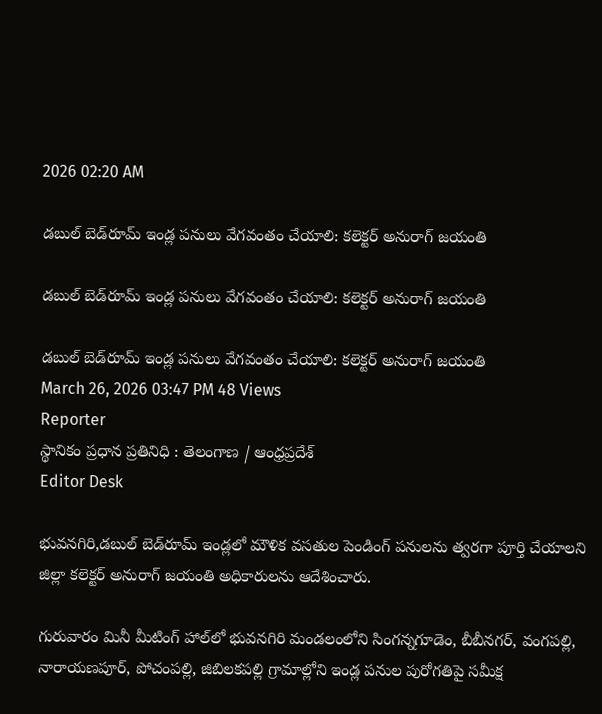2026 02:20 AM

డబుల్ బెడ్‌రూమ్ ఇండ్ల పనులు వేగవంతం చేయాలి: కలెక్టర్ అనురాగ్ జయంతి

డబుల్ బెడ్‌రూమ్ ఇండ్ల పనులు వేగవంతం చేయాలి: కలెక్టర్ అనురాగ్ జయంతి

డబుల్ బెడ్‌రూమ్ ఇండ్ల పనులు వేగవంతం చేయాలి: కలెక్టర్ అనురాగ్ జయంతి
March 26, 2026 03:47 PM 48 Views
Reporter
స్థానికం ప్రధాన ప్రతినిధి : తెలంగాణ / ఆంధ్రప్రదేశ్
Editor Desk

భువనగిరి,డబుల్ బెడ్‌రూమ్ ఇండ్లలో మౌళిక వసతుల పెండింగ్ పనులను త్వరగా పూర్తి చేయాలని జిల్లా కలెక్టర్ అనురాగ్ జయంతి అధికారులను ఆదేశించారు.

గురువారం మినీ మీటింగ్ హాల్‌లో భువనగిరి మండలంలోని సింగన్నగూడెం, బీబీనగర్, వంగపల్లి, నారాయణపూర్, పోచంపల్లి, జిబిలకపల్లి గ్రామాల్లోని ఇండ్ల పనుల పురోగతిపై సమీక్ష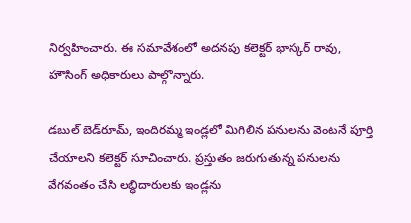నిర్వహించారు. ఈ సమావేశంలో అదనపు కలెక్టర్ భాస్కర్ రావు, హౌసింగ్ అధికారులు పాల్గొన్నారు.

డబుల్ బెడ్‌రూమ్, ఇందిరమ్మ ఇండ్లలో మిగిలిన పనులను వెంటనే పూర్తి చేయాలని కలెక్టర్ సూచించారు. ప్రస్తుతం జరుగుతున్న పనులను వేగవంతం చేసి లబ్ధిదారులకు ఇండ్లను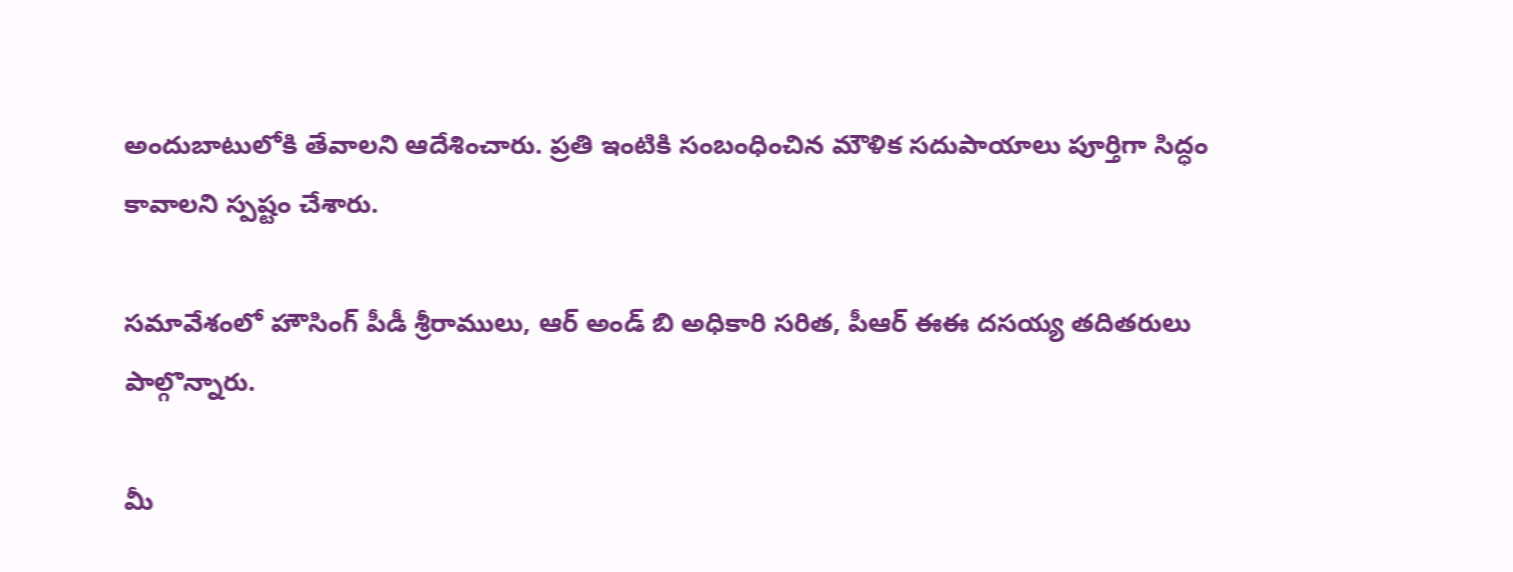అందుబాటులోకి తేవాలని ఆదేశించారు. ప్రతి ఇంటికి సంబంధించిన మౌళిక సదుపాయాలు పూర్తిగా సిద్ధం కావాలని స్పష్టం చేశారు.

సమావేశంలో హౌసింగ్ పీడీ శ్రీరాములు, ఆర్ అండ్ బి అధికారి సరిత, పీఆర్ ఈఈ దసయ్య తదితరులు పాల్గొన్నారు.

మీ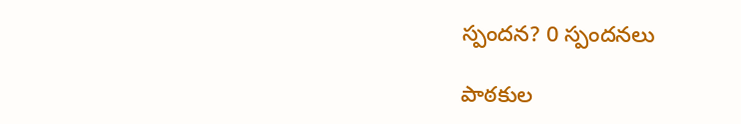స్పందన? 0 స్పందనలు

పాఠకుల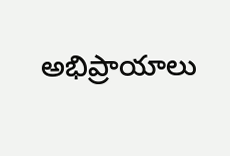అభిప్రాయాలు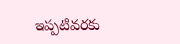ఇప్పటివరకు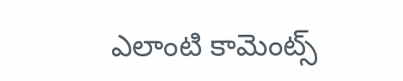ఎలాంటి కామెంట్స్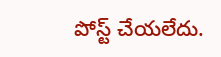పోస్ట్ చేయలేదు.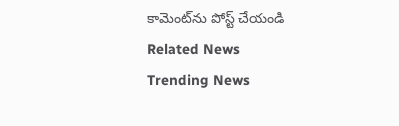కామెంట్‌ను పోస్ట్ చేయండి
Related News
Trending News